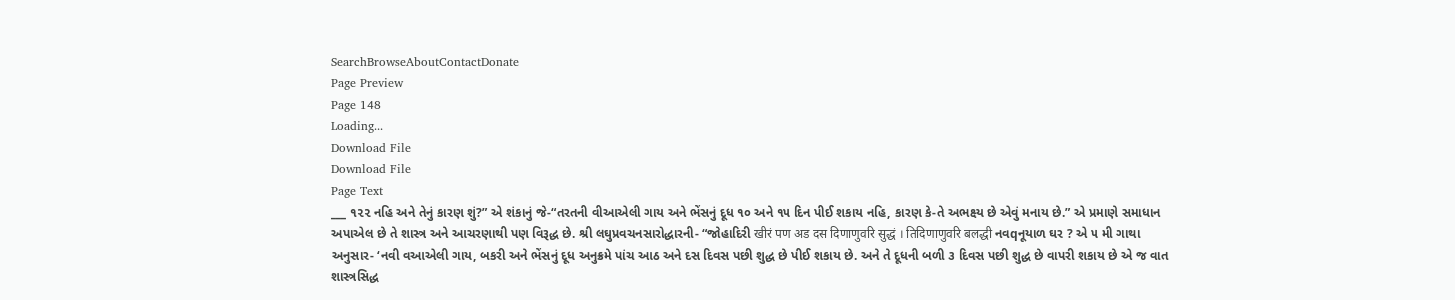SearchBrowseAboutContactDonate
Page Preview
Page 148
Loading...
Download File
Download File
Page Text
___ ૧૨૨ નહિ અને તેનું કારણ શું?” એ શંકાનું જે-“તરતની વીઆએલી ગાય અને ભેંસનું દૂધ ૧૦ અને ૧૫ દિન પીઈ શકાય નહિ, કારણ કે-તે અભક્ષ્ય છે એવું મનાય છે.” એ પ્રમાણે સમાધાન અપાએલ છે તે શાસ્ત્ર અને આચરણાથી પણ વિરૂદ્ધ છે. શ્રી લઘુપ્રવચનસારોદ્ધારની- “જોહાદિરી खीरं पण अड दस दिणाणुवरि सुद्धं । तिदिणाणुवरि बलद्धी નવqનૂયાળ ઘર ? એ ૫ મી ગાથા અનુસાર- ‘નવી વઆએલી ગાય, બકરી અને ભેંસનું દૂધ અનુક્રમે પાંચ આઠ અને દસ દિવસ પછી શુદ્ધ છે પીઈ શકાય છે. અને તે દૂધની બળી ૩ દિવસ પછી શુદ્ધ છે વાપરી શકાય છે એ જ વાત શાસ્ત્રસિદ્ધ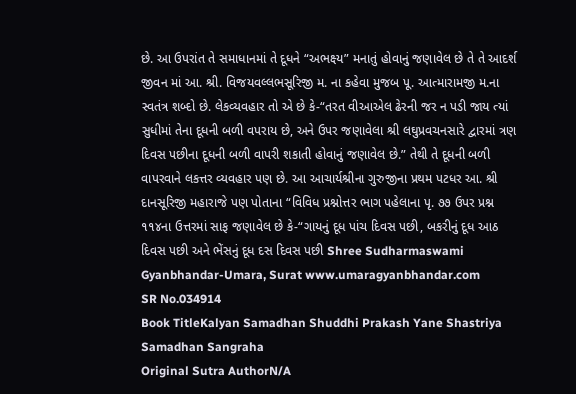છે. આ ઉપરાંત તે સમાધાનમાં તે દૂધને “અભક્ષ્ય” મનાતું હોવાનું જણાવેલ છે તે તે આદર્શ જીવન માં આ. શ્રી. વિજયવલ્લભસૂરિજી મ. ના કહેવા મુજબ પૂ. આત્મારામજી મ.ના સ્વતંત્ર શબ્દો છે. લેકવ્યવહાર તો એ છે કે-“તરત વીઆએલ ઢેરની જર ન પડી જાય ત્યાં સુધીમાં તેના દૂધની બળી વપરાય છે, અને ઉપર જણાવેલા શ્રી લઘુપ્રવચનસારે દ્વારમાં ત્રણ દિવસ પછીના દૂધની બળી વાપરી શકાતી હોવાનું જણાવેલ છે.” તેથી તે દૂધની બળી વાપરવાને લકત્તર વ્યવહાર પણ છે. આ આચાર્યશ્રીના ગુરુજીના પ્રથમ પટધર આ. શ્રી દાનસૂરિજી મહારાજે પણ પોતાના “વિવિધ પ્રશ્નોત્તર ભાગ પહેલાના પૃ. ૭૭ ઉપર પ્રશ્ન ૧૧૪ના ઉત્તરમાં સાફ જણાવેલ છે કે-“ગાયનું દૂધ પાંચ દિવસ પછી, બકરીનું દૂધ આઠ દિવસ પછી અને ભેંસનું દૂધ દસ દિવસ પછી Shree Sudharmaswami Gyanbhandar-Umara, Surat www.umaragyanbhandar.com
SR No.034914
Book TitleKalyan Samadhan Shuddhi Prakash Yane Shastriya Samadhan Sangraha
Original Sutra AuthorN/A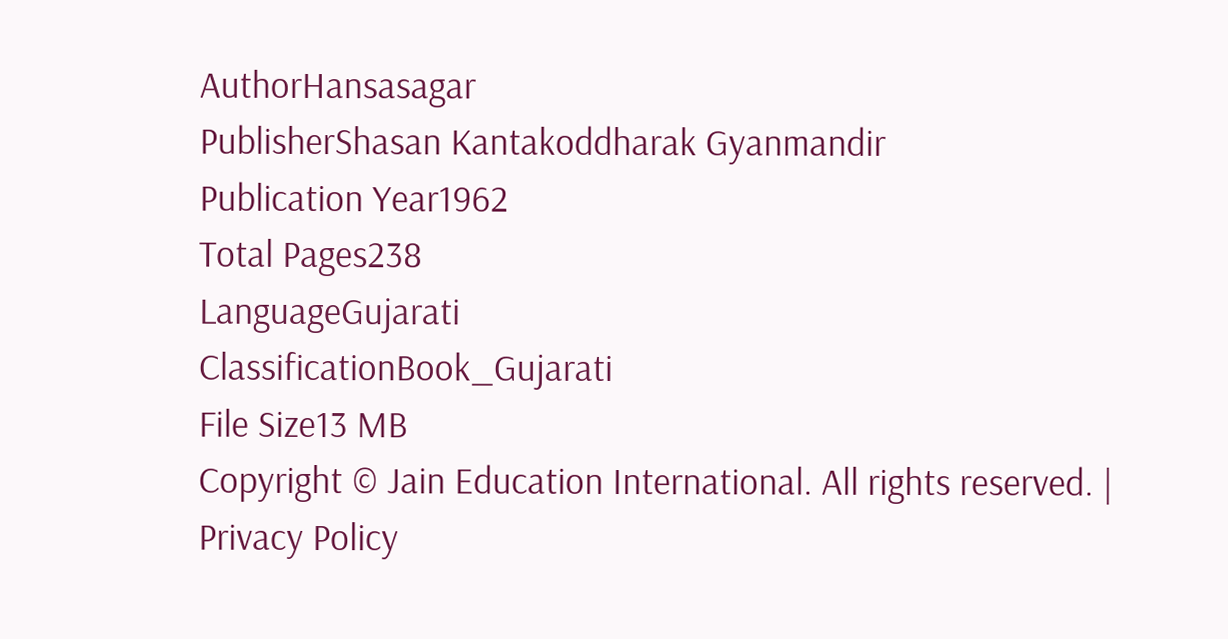AuthorHansasagar
PublisherShasan Kantakoddharak Gyanmandir
Publication Year1962
Total Pages238
LanguageGujarati
ClassificationBook_Gujarati
File Size13 MB
Copyright © Jain Education International. All rights reserved. | Privacy Policy